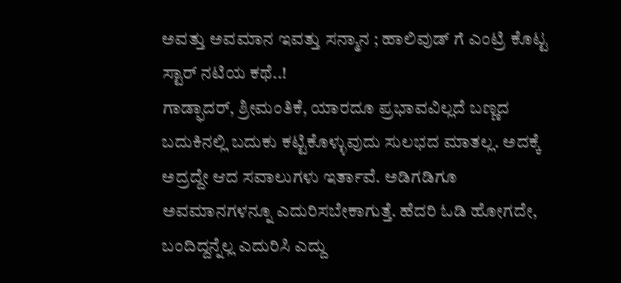ಅವತ್ತು ಅವಮಾನ ಇವತ್ತು ಸನ್ಮಾನ ; ಹಾಲಿವುಡ್ ಗೆ ಎಂಟ್ರಿ ಕೊಟ್ಟ ಸ್ಟಾರ್ ನಟಿಯ ಕಥೆ..!
ಗಾಡ್ಫಾದರ್, ಶ್ರೀಮಂತಿಕೆ, ಯಾರದೂ ಪ್ರಭಾವವಿಲ್ಲದೆ ಬಣ್ಣದ ಬದುಕಿನಲ್ಲಿ ಬದುಕು ಕಟ್ಟಿಕೊಳ್ಳುವುದು ಸುಲಭದ ಮಾತಲ್ಲ. ಅದಕ್ಕೆ ಅದ್ರದ್ದೇ ಆದ ಸವಾಲುಗಳು ಇರ್ತಾವೆ. ಅಡಿಗಡಿಗೂ ಅವಮಾನಗಳನ್ನೂ ಎದುರಿಸಬೇಕಾಗುತ್ತೆ. ಹೆದರಿ ಓಡಿ ಹೋಗದೇ, ಬಂದಿದ್ದನ್ನೆಲ್ಲ ಎದುರಿಸಿ ಎದ್ದು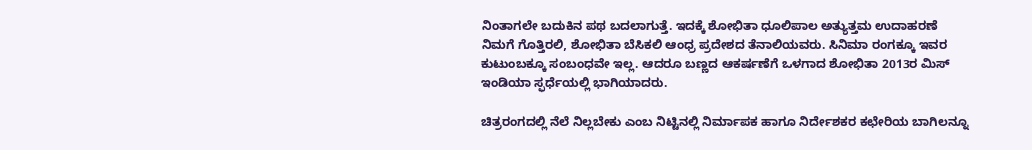ನಿಂತಾಗಲೇ ಬದುಕಿನ ಪಥ ಬದಲಾಗುತ್ತೆ. ಇದಕ್ಕೆ ಶೋಭಿತಾ ಧೂಲಿಪಾಲ ಅತ್ಯುತ್ತಮ ಉದಾಹರಣೆ
ನಿಮಗೆ ಗೊತ್ತಿರಲಿ, ಶೋಭಿತಾ ಬೆಸಿಕಲಿ ಆಂಧ್ರ ಪ್ರದೇಶದ ತೆನಾಲಿಯವರು. ಸಿನಿಮಾ ರಂಗಕ್ಕೂ ಇವರ ಕುಟುಂಬಕ್ಕೂ ಸಂಬಂಧವೇ ಇಲ್ಲ. ಆದರೂ ಬಣ್ಣದ ಆಕರ್ಷಣೆಗೆ ಒಳಗಾದ ಶೋಭಿತಾ 2013ರ ಮಿಸ್ ಇಂಡಿಯಾ ಸ್ಫರ್ಧೆಯಲ್ಲಿ ಭಾಗಿಯಾದರು.

ಚಿತ್ರರಂಗದಲ್ಲಿ ನೆಲೆ ನಿಲ್ಲಬೇಕು ಎಂಬ ನಿಟ್ಟಿನಲ್ಲಿ ನಿರ್ಮಾಪಕ ಹಾಗೂ ನಿರ್ದೇಶಕರ ಕಛೇರಿಯ ಬಾಗಿಲನ್ನೂ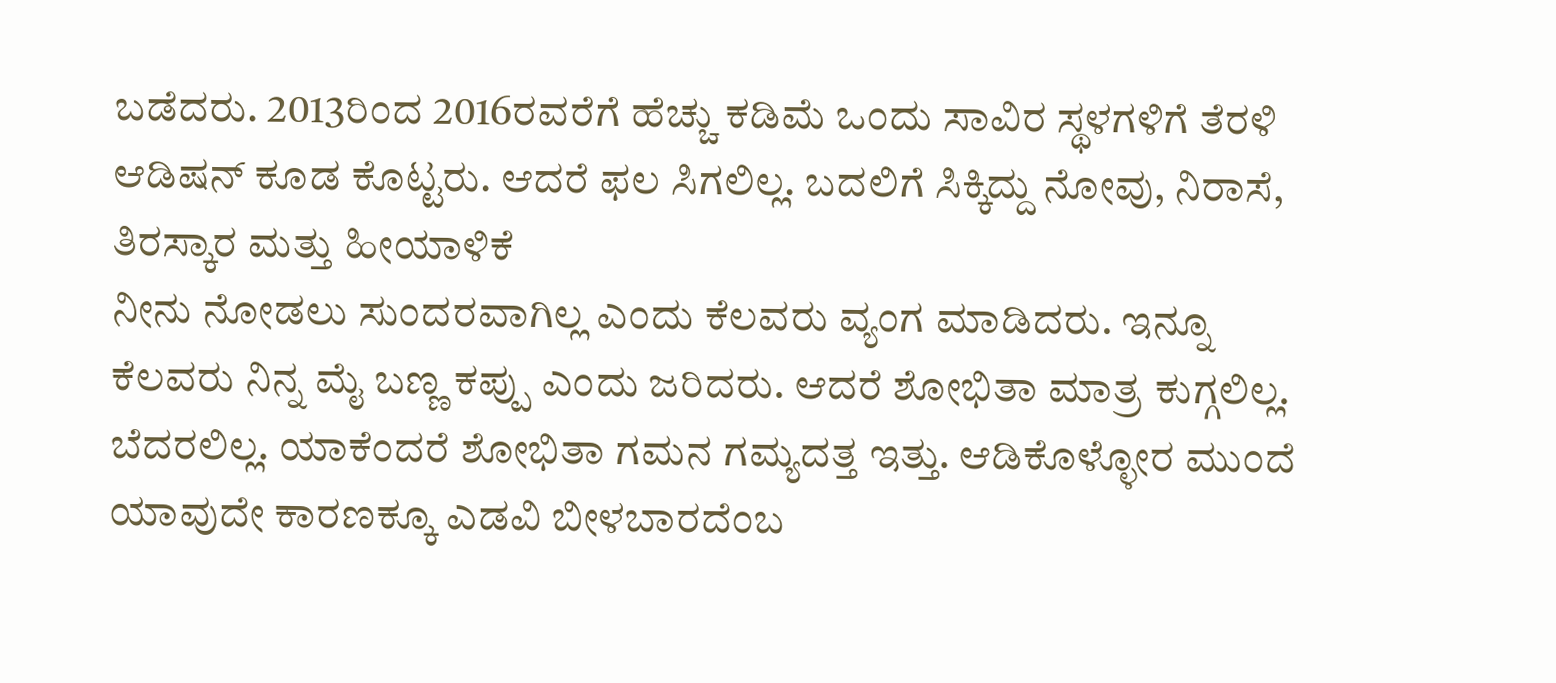ಬಡೆದರು. 2013ರಿಂದ 2016ರವರೆಗೆ ಹೆಚ್ಚು ಕಡಿಮೆ ಒಂದು ಸಾವಿರ ಸ್ಥಳಗಳಿಗೆ ತೆರಳಿ ಆಡಿಷನ್ ಕೂಡ ಕೊಟ್ಟರು. ಆದರೆ ಫಲ ಸಿಗಲಿಲ್ಲ. ಬದಲಿಗೆ ಸಿಕ್ಕಿದ್ದು ನೋವು, ನಿರಾಸೆ, ತಿರಸ್ಕಾರ ಮತ್ತು ಹೀಯಾಳಿಕೆ
ನೀನು ನೋಡಲು ಸುಂದರವಾಗಿಲ್ಲ ಎಂದು ಕೆಲವರು ವ್ಯಂಗ ಮಾಡಿದರು. ಇನ್ನೂ ಕೆಲವರು ನಿನ್ನ ಮೈ ಬಣ್ಣ ಕಪ್ಪು ಎಂದು ಜರಿದರು. ಆದರೆ ಶೋಭಿತಾ ಮಾತ್ರ ಕುಗ್ಗಲಿಲ್ಲ. ಬೆದರಲಿಲ್ಲ. ಯಾಕೆಂದರೆ ಶೋಭಿತಾ ಗಮನ ಗಮ್ಯದತ್ತ ಇತ್ತು. ಆಡಿಕೊಳ್ಳೋರ ಮುಂದೆ ಯಾವುದೇ ಕಾರಣಕ್ಕೂ ಎಡವಿ ಬೀಳಬಾರದೆಂಬ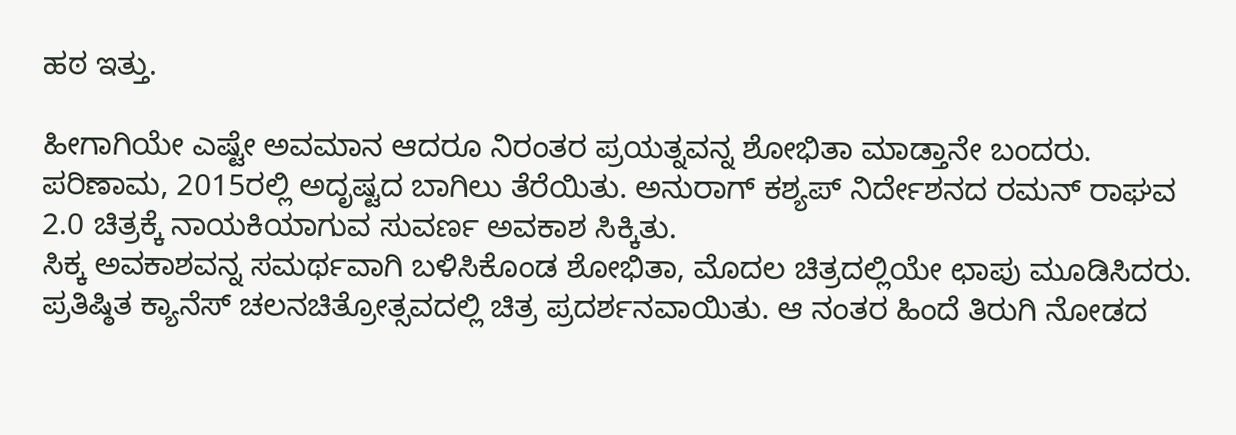ಹಠ ಇತ್ತು.

ಹೀಗಾಗಿಯೇ ಎಷ್ಟೇ ಅವಮಾನ ಆದರೂ ನಿರಂತರ ಪ್ರಯತ್ನವನ್ನ ಶೋಭಿತಾ ಮಾಡ್ತಾನೇ ಬಂದರು. ಪರಿಣಾಮ, 2015ರಲ್ಲಿ ಅದೃಷ್ಟದ ಬಾಗಿಲು ತೆರೆಯಿತು. ಅನುರಾಗ್ ಕಶ್ಯಪ್ ನಿರ್ದೇಶನದ ರಮನ್ ರಾಘವ 2.0 ಚಿತ್ರಕ್ಕೆ ನಾಯಕಿಯಾಗುವ ಸುವರ್ಣ ಅವಕಾಶ ಸಿಕ್ಕಿತು.
ಸಿಕ್ಕ ಅವಕಾಶವನ್ನ ಸಮರ್ಥವಾಗಿ ಬಳಿಸಿಕೊಂಡ ಶೋಭಿತಾ, ಮೊದಲ ಚಿತ್ರದಲ್ಲಿಯೇ ಛಾಪು ಮೂಡಿಸಿದರು. ಪ್ರತಿಷ್ಠಿತ ಕ್ಯಾನೆಸ್ ಚಲನಚಿತ್ರೋತ್ಸವದಲ್ಲಿ ಚಿತ್ರ ಪ್ರದರ್ಶನವಾಯಿತು. ಆ ನಂತರ ಹಿಂದೆ ತಿರುಗಿ ನೋಡದ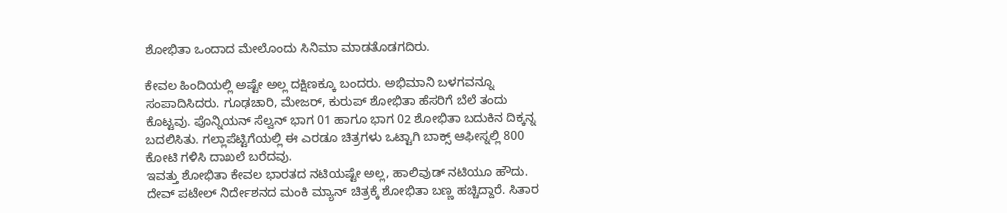ಶೋಭಿತಾ ಒಂದಾದ ಮೇಲೊಂದು ಸಿನಿಮಾ ಮಾಡತೊಡಗದಿರು.

ಕೇವಲ ಹಿಂದಿಯಲ್ಲಿ ಅಷ್ಟೇ ಅಲ್ಲ ದಕ್ಷಿಣಕ್ಕೂ ಬಂದರು. ಅಭಿಮಾನಿ ಬಳಗವನ್ನೂ ಸಂಪಾದಿಸಿದರು. ಗೂಢಚಾರಿ, ಮೇಜರ್, ಕುರುಪ್ ಶೋಭಿತಾ ಹೆಸರಿಗೆ ಬೆಲೆ ತಂದು ಕೊಟ್ಟವು. ಪೊನ್ನಿಯನ್ ಸೆಲ್ವನ್ ಭಾಗ 01 ಹಾಗೂ ಭಾಗ 02 ಶೋಭಿತಾ ಬದುಕಿನ ದಿಕ್ಕನ್ನ ಬದಲಿಸಿತು. ಗಲ್ಲಾಪೆಟ್ಟಿಗೆಯಲ್ಲಿ ಈ ಎರಡೂ ಚಿತ್ರಗಳು ಒಟ್ಟಾಗಿ ಬಾಕ್ಸ್ ಆಫೀಸ್ನಲ್ಲಿ 800 ಕೋಟಿ ಗಳಿಸಿ ದಾಖಲೆ ಬರೆದವು.
ಇವತ್ತು ಶೋಭಿತಾ ಕೇವಲ ಭಾರತದ ನಟಿಯಷ್ಟೇ ಅಲ್ಲ, ಹಾಲಿವುಡ್ ನಟಿಯೂ ಹೌದು. ದೇವ್ ಪಟೇಲ್ ನಿರ್ದೇಶನದ ಮಂಕಿ ಮ್ಯಾನ್ ಚಿತ್ರಕ್ಕೆ ಶೋಭಿತಾ ಬಣ್ಣ ಹಚ್ಚಿದ್ದಾರೆ. ಸಿತಾರ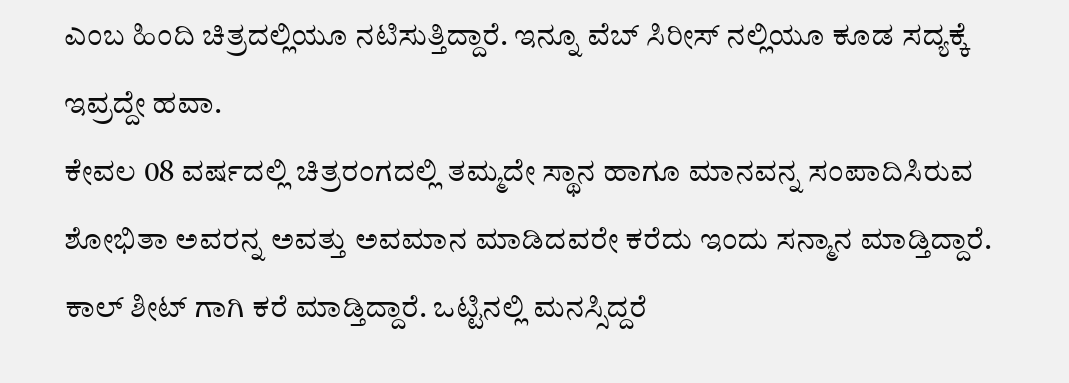ಎಂಬ ಹಿಂದಿ ಚಿತ್ರದಲ್ಲಿಯೂ ನಟಿಸುತ್ತಿದ್ದಾರೆ. ಇನ್ನೂ ವೆಬ್ ಸಿರೀಸ್ ನಲ್ಲಿಯೂ ಕೂಡ ಸದ್ಯಕ್ಕೆ ಇವ್ರದ್ದೇ ಹವಾ.
ಕೇವಲ 08 ವರ್ಷದಲ್ಲಿ ಚಿತ್ರರಂಗದಲ್ಲಿ ತಮ್ಮದೇ ಸ್ಥಾನ ಹಾಗೂ ಮಾನವನ್ನ ಸಂಪಾದಿಸಿರುವ ಶೋಭಿತಾ ಅವರನ್ನ ಅವತ್ತು ಅವಮಾನ ಮಾಡಿದವರೇ ಕರೆದು ಇಂದು ಸನ್ಮಾನ ಮಾಡ್ತಿದ್ದಾರೆ. ಕಾಲ್ ಶೀಟ್ ಗಾಗಿ ಕರೆ ಮಾಡ್ತಿದ್ದಾರೆ. ಒಟ್ಟಿನಲ್ಲಿ ಮನಸ್ಸಿದ್ದರೆ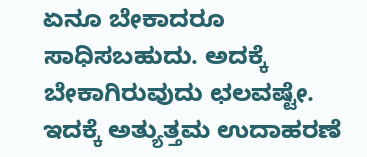ಏನೂ ಬೇಕಾದರೂ ಸಾಧಿಸಬಹುದು. ಅದಕ್ಕೆ ಬೇಕಾಗಿರುವುದು ಛಲವಷ್ಟೇ. ಇದಕ್ಕೆ ಅತ್ಯುತ್ತಮ ಉದಾಹರಣೆ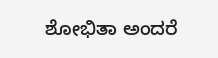ಶೋಭಿತಾ ಅಂದರೆ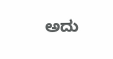ಅದು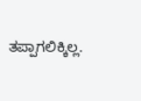ತಪ್ಪಾಗಲಿಕ್ಕಿಲ್ಲ.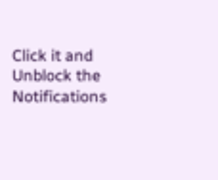Click it and Unblock the Notifications